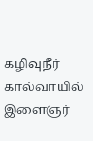கழிவுநீர் கால்வாயில் இளைஞர்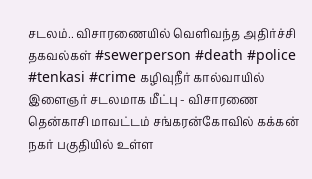சடலம்.. விசாரணையில் வெளிவந்த அதிர்ச்சி தகவல்கள் #sewerperson #death #police #tenkasi #crime கழிவுநீர் கால்வாயில் இளைஞர் சடலமாக மீட்பு - விசாரணை தென்காசி மாவட்டம் சங்கரன்கோவில் கக்கன் நகர் பகுதியில் உள்ள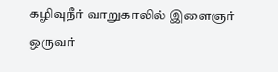கழிவுநீர் வாறுகாலில் இளைஞர் ஒருவர்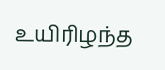உயிரிழந்த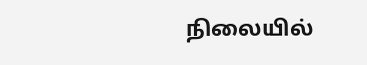நிலையில்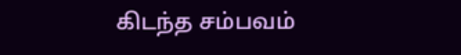கிடந்த சம்பவம்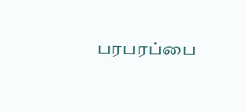பரபரப்பை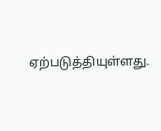ஏற்படுத்தியுள்ளது.